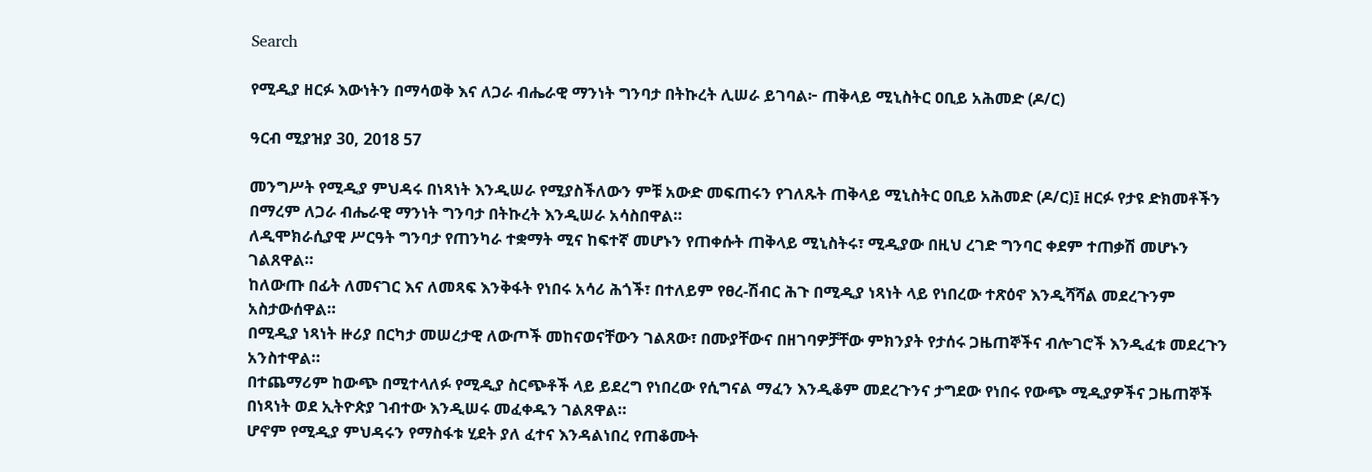Search

የሚዲያ ዘርፉ እውነትን በማሳወቅ እና ለጋራ ብሔራዊ ማንነት ግንባታ በትኩረት ሊሠራ ይገባል፦ ጠቅላይ ሚኒስትር ዐቢይ አሕመድ (ዶ/ር)

ዓርብ ሚያዝያ 30, 2018 57

መንግሥት የሚዲያ ምህዳሩ በነጻነት እንዲሠራ የሚያስችለውን ምቹ አውድ መፍጠሩን የገለጹት ጠቅላይ ሚኒስትር ዐቢይ አሕመድ (ዶ/ር)፤ ዘርፉ የታዩ ድክመቶችን በማረም ለጋራ ብሔራዊ ማንነት ግንባታ በትኩረት እንዲሠራ አሳስበዋል።
ለዲሞክራሲያዊ ሥርዓት ግንባታ የጠንካራ ተቋማት ሚና ከፍተኛ መሆኑን የጠቀሱት ጠቅላይ ሚኒስትሩ፣ ሚዲያው በዚህ ረገድ ግንባር ቀደም ተጠቃሽ መሆኑን ገልጸዋል።
ከለውጡ በፊት ለመናገር እና ለመጻፍ እንቅፋት የነበሩ አሳሪ ሕጎች፣ በተለይም የፀረ-ሽብር ሕጉ በሚዲያ ነጻነት ላይ የነበረው ተጽዕኖ እንዲሻሻል መደረጉንም አስታውሰዋል።
በሚዲያ ነጻነት ዙሪያ በርካታ መሠረታዊ ለውጦች መከናወናቸውን ገልጸው፣ በሙያቸውና በዘገባዎቻቸው ምክንያት የታሰሩ ጋዜጠኞችና ብሎገሮች እንዲፈቱ መደረጉን አንስተዋል።
በተጨማሪም ከውጭ በሚተላለፉ የሚዲያ ስርጭቶች ላይ ይደረግ የነበረው የሲግናል ማፈን እንዲቆም መደረጉንና ታግደው የነበሩ የውጭ ሚዲያዎችና ጋዜጠኞች በነጻነት ወደ ኢትዮጵያ ገብተው እንዲሠሩ መፈቀዱን ገልጸዋል።
ሆኖም የሚዲያ ምህዳሩን የማስፋቱ ሂደት ያለ ፈተና እንዳልነበረ የጠቆሙት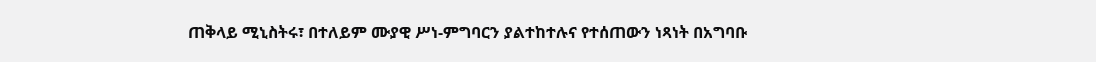ጠቅላይ ሚኒስትሩ፣ በተለይም ሙያዊ ሥነ-ምግባርን ያልተከተሉና የተሰጠውን ነጻነት በአግባቡ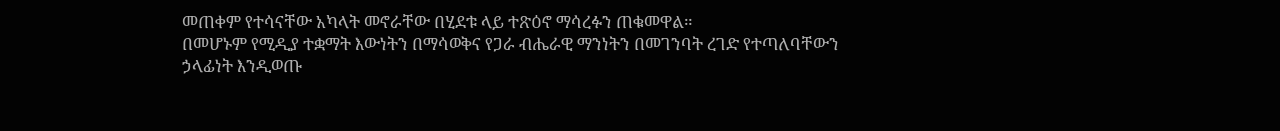መጠቀም የተሳናቸው አካላት መኖራቸው በሂደቱ ላይ ተጽዕኖ ማሳረፉን ጠቁመዋል።
በመሆኑም የሚዲያ ተቋማት እውነትን በማሳወቅና የጋራ ብሔራዊ ማንነትን በመገንባት ረገድ የተጣለባቸውን ኃላፊነት እንዲወጡ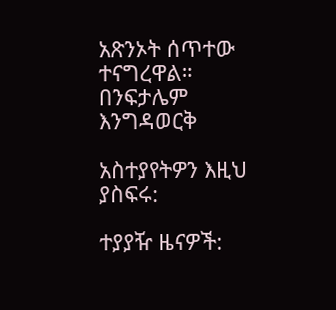አጽንኦት ሰጥተው ተናግረዋል።
በንፍታሌም እንግዳወርቅ

አስተያየትዎን እዚህ ያስፍሩ:

ተያያዥ ዜናዎች: